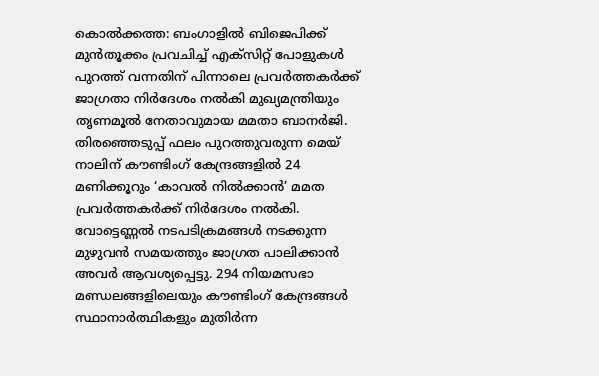കൊൽക്കത്ത: ബംഗാളിൽ ബിജെപിക്ക് മുൻതൂക്കം പ്രവചിച്ച് എക്സിറ്റ് പോളുകൾ പുറത്ത് വന്നതിന് പിന്നാലെ പ്രവർത്തകർക്ക് ജാഗ്രതാ നിർദേശം നൽകി മുഖ്യമന്ത്രിയും തൃണമൂൽ നേതാവുമായ മമതാ ബാനർജി. തിരഞ്ഞെടുപ്പ് ഫലം പുറത്തുവരുന്ന മെയ് നാലിന് കൗണ്ടിംഗ് കേന്ദ്രങ്ങളിൽ 24 മണിക്കൂറും ‘കാവൽ നിൽക്കാൻ’ മമത പ്രവർത്തകർക്ക് നിർദേശം നൽകി.
വോട്ടെണ്ണൽ നടപടിക്രമങ്ങൾ നടക്കുന്ന മുഴുവൻ സമയത്തും ജാഗ്രത പാലിക്കാൻ അവർ ആവശ്യപ്പെട്ടു. 294 നിയമസഭാ മണ്ഡലങ്ങളിലെയും കൗണ്ടിംഗ് കേന്ദ്രങ്ങൾ സ്ഥാനാർത്ഥികളും മുതിർന്ന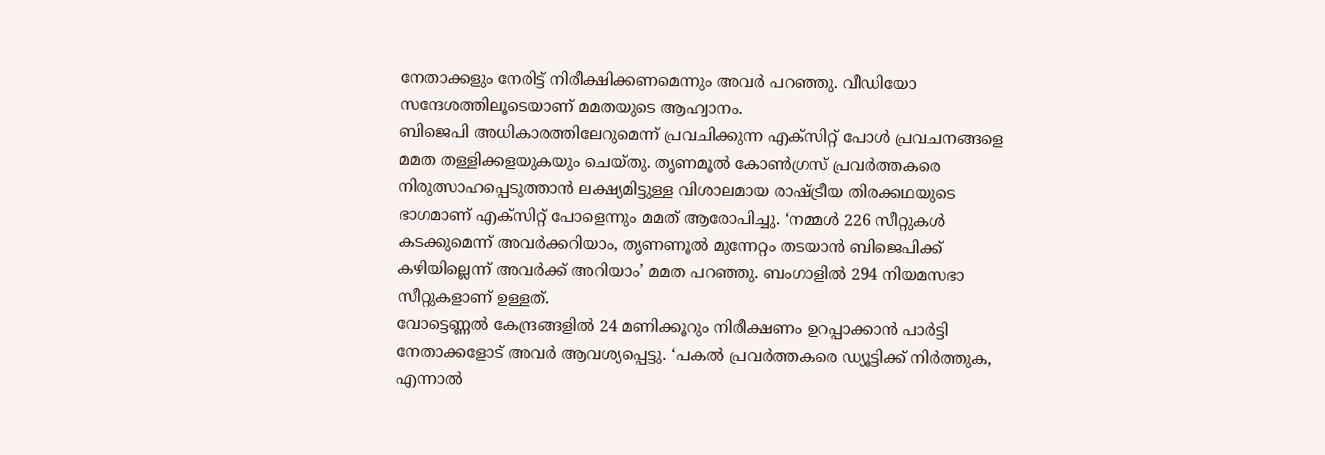നേതാക്കളും നേരിട്ട് നിരീക്ഷിക്കണമെന്നും അവർ പറഞ്ഞു. വീഡിയോ സന്ദേശത്തിലൂടെയാണ് മമതയുടെ ആഹ്വാനം.
ബിജെപി അധികാരത്തിലേറുമെന്ന് പ്രവചിക്കുന്ന എക്സിറ്റ് പോൾ പ്രവചനങ്ങളെ മമത തള്ളിക്കളയുകയും ചെയ്തു. തൃണമൂൽ കോൺഗ്രസ് പ്രവർത്തകരെ നിരുത്സാഹപ്പെടുത്താൻ ലക്ഷ്യമിട്ടുള്ള വിശാലമായ രാഷ്ട്രീയ തിരക്കഥയുടെ ഭാഗമാണ് എക്സിറ്റ് പോളെന്നും മമത് ആരോപിച്ചു. ‘നമ്മൾ 226 സീറ്റുകൾ കടക്കുമെന്ന് അവർക്കറിയാം, തൃണണൂൽ മുന്നേറ്റം തടയാൻ ബിജെപിക്ക് കഴിയില്ലെന്ന് അവർക്ക് അറിയാം’ മമത പറഞ്ഞു. ബംഗാളിൽ 294 നിയമസഭാ സീറ്റുകളാണ് ഉള്ളത്.
വോട്ടെണ്ണൽ കേന്ദ്രങ്ങളിൽ 24 മണിക്കൂറും നിരീക്ഷണം ഉറപ്പാക്കാൻ പാർട്ടി നേതാക്കളോട് അവർ ആവശ്യപ്പെട്ടു. ‘പകൽ പ്രവർത്തകരെ ഡ്യൂട്ടിക്ക് നിർത്തുക, എന്നാൽ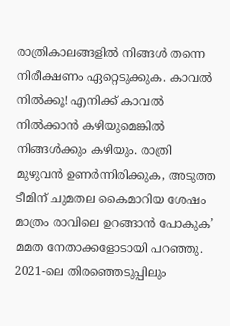രാത്രികാലങ്ങളിൽ നിങ്ങൾ തന്നെ നിരീക്ഷണം ഏറ്റെടുക്കുക. കാവൽ നിൽക്കൂ! എനിക്ക് കാവൽ നിൽക്കാൻ കഴിയുമെങ്കിൽ നിങ്ങൾക്കും കഴിയും. രാത്രി മുഴുവൻ ഉണർന്നിരിക്കുക, അടുത്ത ടീമിന് ചുമതല കൈമാറിയ ശേഷം മാത്രം രാവിലെ ഉറങ്ങാൻ പോകുക’ മമത നേതാക്കളോടായി പറഞ്ഞു.
2021-ലെ തിരഞ്ഞെടുപ്പിലും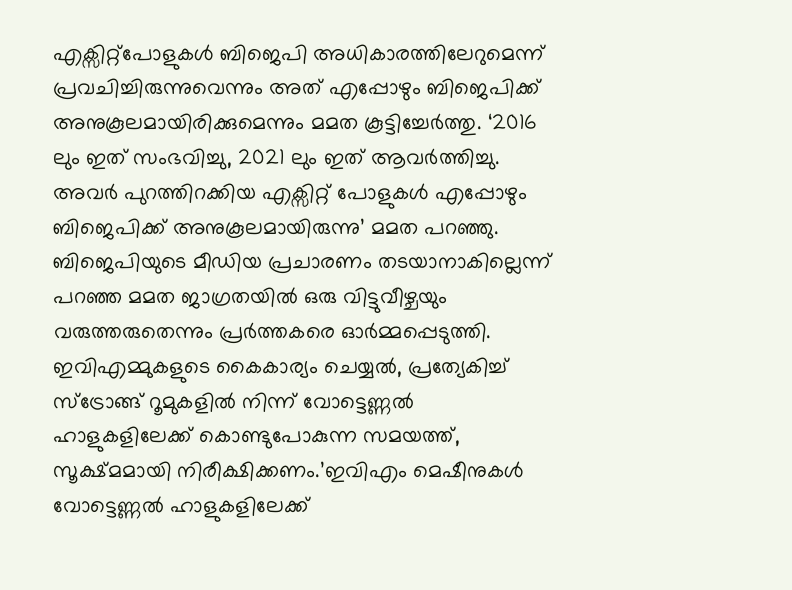എക്സിറ്റ്പോളുകൾ ബിജെപി അധികാരത്തിലേറുമെന്ന് പ്രവചിച്ചിരുന്നുവെന്നും അത് എപ്പോഴും ബിജെപിക്ക് അനുകൂലമായിരിക്കുമെന്നും മമത കൂട്ടിച്ചേർത്തു. ‘2016 ലും ഇത് സംഭവിച്ചു, 2021 ലും ഇത് ആവർത്തിച്ചു. അവർ പുറത്തിറക്കിയ എക്സിറ്റ് പോളുകൾ എപ്പോഴും ബിജെപിക്ക് അനുകൂലമായിരുന്നു’ മമത പറഞ്ഞു.
ബിജെപിയുടെ മീഡിയ പ്രചാരണം തടയാനാകില്ലെന്ന് പറഞ്ഞ മമത ജാഗ്രതയിൽ ഒരു വിട്ടുവീഴ്ചയും വരുത്തരുതെന്നും പ്രർത്തകരെ ഓർമ്മപ്പെടുത്തി.
ഇവിഎമ്മുകളുടെ കൈകാര്യം ചെയ്യൽ, പ്രത്യേകിച്ച് സ്ട്രോങ്ങ് റൂമുകളിൽ നിന്ന് വോട്ടെണ്ണൽ ഹാളുകളിലേക്ക് കൊണ്ടുപോകുന്ന സമയത്ത്, സൂക്ഷ്മമായി നിരീക്ഷിക്കണം.’ഇവിഎം മെഷീനുകൾ വോട്ടെണ്ണൽ ഹാളുകളിലേക്ക്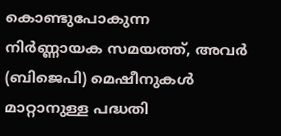കൊണ്ടുപോകുന്ന നിർണ്ണായക സമയത്ത്, അവർ (ബിജെപി) മെഷീനുകൾ മാറ്റാനുള്ള പദ്ധതി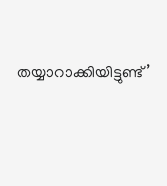തയ്യാറാക്കിയിട്ടുണ്ട്’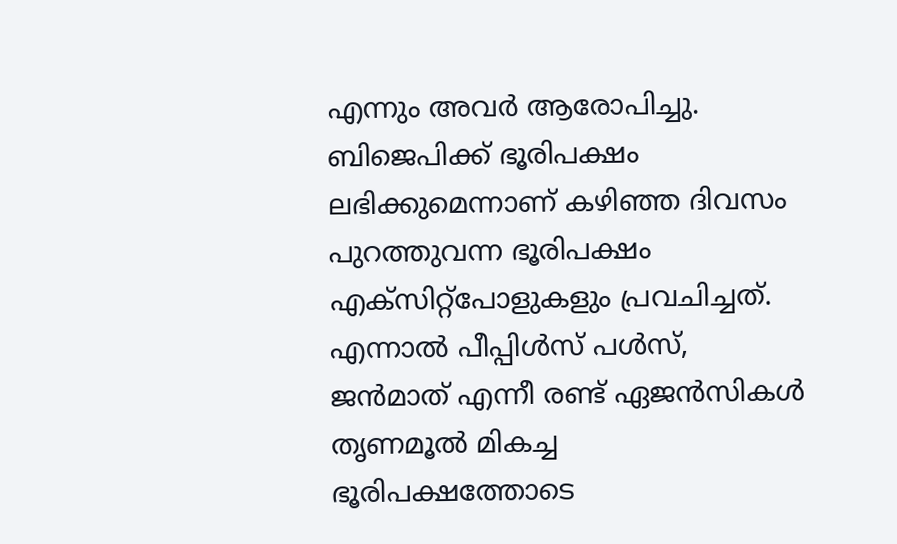എന്നും അവർ ആരോപിച്ചു.
ബിജെപിക്ക് ഭൂരിപക്ഷം ലഭിക്കുമെന്നാണ് കഴിഞ്ഞ ദിവസം പുറത്തുവന്ന ഭൂരിപക്ഷം എക്സിറ്റ്പോളുകളും പ്രവചിച്ചത്. എന്നാൽ പീപ്പിൾസ് പൾസ്, ജൻമാത് എന്നീ രണ്ട് ഏജൻസികൾ തൃണമൂൽ മികച്ച ഭൂരിപക്ഷത്തോടെ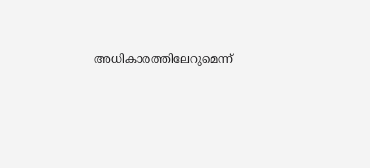അധികാരത്തിലേറുമെന്ന്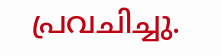പ്രവചിച്ചു.